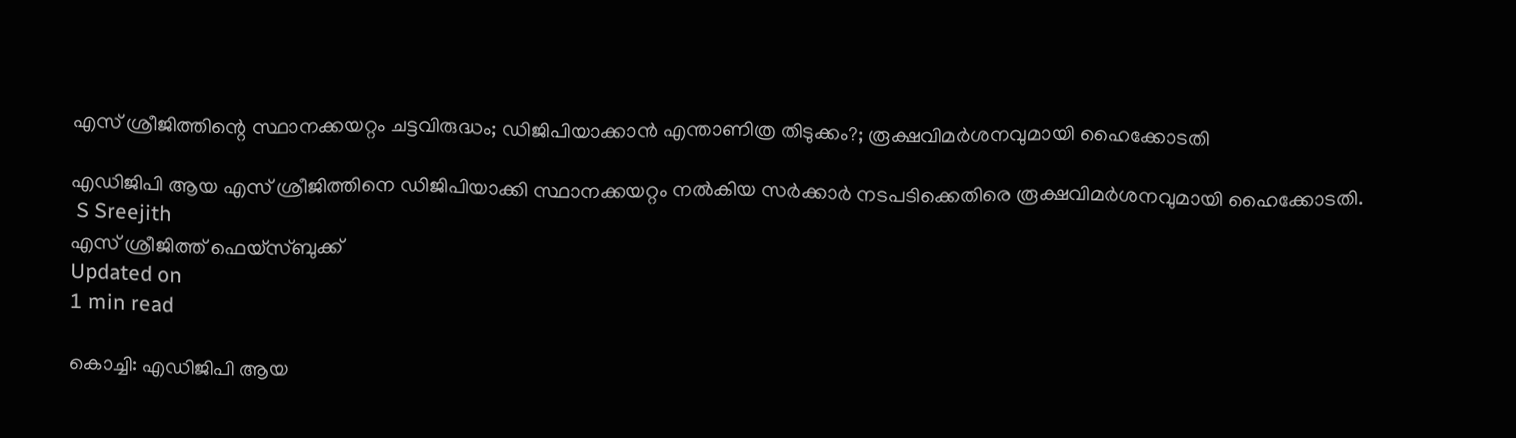എസ് ശ്രീജിത്തിന്റെ സ്ഥാനക്കയറ്റം ചട്ടവിരുദ്ധം; ഡിജിപിയാക്കാന്‍ എന്താണിത്ര തിടുക്കം?; രൂക്ഷവിമര്‍ശനവുമായി ഹൈക്കോടതി

എഡിജിപി ആയ എസ് ശ്രീജിത്തിനെ ഡിജിപിയാക്കി സ്ഥാനക്കയറ്റം നല്‍കിയ സര്‍ക്കാര്‍ നടപടിക്കെതിരെ രൂക്ഷവിമര്‍ശനവുമായി ഹൈക്കോടതി.
 S Sreejith
എസ് ശ്രീജിത്ത് ഫെയ്സ്ബുക്ക്
Updated on
1 min read

കൊച്ചി: എഡിജിപി ആയ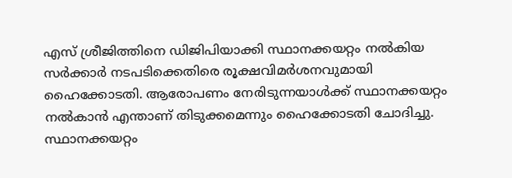എസ് ശ്രീജിത്തിനെ ഡിജിപിയാക്കി സ്ഥാനക്കയറ്റം നല്‍കിയ സര്‍ക്കാര്‍ നടപടിക്കെതിരെ രൂക്ഷവിമര്‍ശനവുമായി ഹൈക്കോടതി. ആരോപണം നേരിടുന്നയാള്‍ക്ക് സ്ഥാനക്കയറ്റം നല്‍കാന്‍ എന്താണ് തിടുക്കമെന്നും ഹൈക്കോടതി ചോദിച്ചു. സ്ഥാനക്കയറ്റം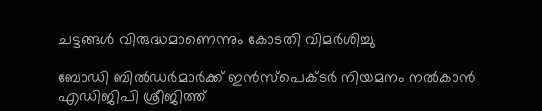ചട്ടങ്ങള്‍ വിരുദ്ധമാണെന്നും കോടതി വിമര്‍ശിച്ചു

ബോഡി ബില്‍ഡര്‍മാര്‍ക്ക് ഇന്‍സ്‌പെക്ടര്‍ നിയമനം നല്‍കാന്‍ എഡിജിപി ശ്രീജിത്ത്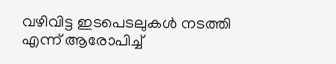വഴിവിട്ട ഇടപെടലുകള്‍ നടത്തി എന്ന് ആരോപിച്ച്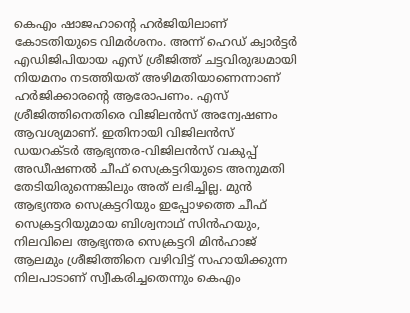കെഎം ഷാജഹാന്റെ ഹര്‍ജിയിലാണ് കോടതിയുടെ വിമര്‍ശനം. അന്ന് ഹെഡ് ക്വാര്‍ട്ടര്‍ എഡിജിപിയായ എസ് ശ്രീജിത്ത് ചട്ടവിരുദ്ധമായി നിയമനം നടത്തിയത് അഴിമതിയാണെന്നാണ് ഹര്‍ജിക്കാരന്റെ ആരോപണം. എസ് ശ്രീജിത്തിനെതിരെ വിജിലന്‍സ് അന്വേഷണം ആവശ്യമാണ്. ഇതിനായി വിജിലന്‍സ് ഡയറക്ടര്‍ ആഭ്യന്തര-വിജിലന്‍സ് വകുപ്പ് അഡീഷണല്‍ ചീഫ് സെക്രട്ടറിയുടെ അനുമതി തേടിയിരുന്നെങ്കിലും അത് ലഭിച്ചില്ല. മുന്‍ ആഭ്യന്തര സെക്രട്ടറിയും ഇപ്പോഴത്തെ ചീഫ് സെക്രട്ടറിയുമായ ബിശ്വനാഥ് സിന്‍ഹയും, നിലവിലെ ആഭ്യന്തര സെക്രട്ടറി മിന്‍ഹാജ് ആലമും ശ്രീജിത്തിനെ വഴിവിട്ട് സഹായിക്കുന്ന നിലപാടാണ് സ്വീകരിച്ചതെന്നും കെഎം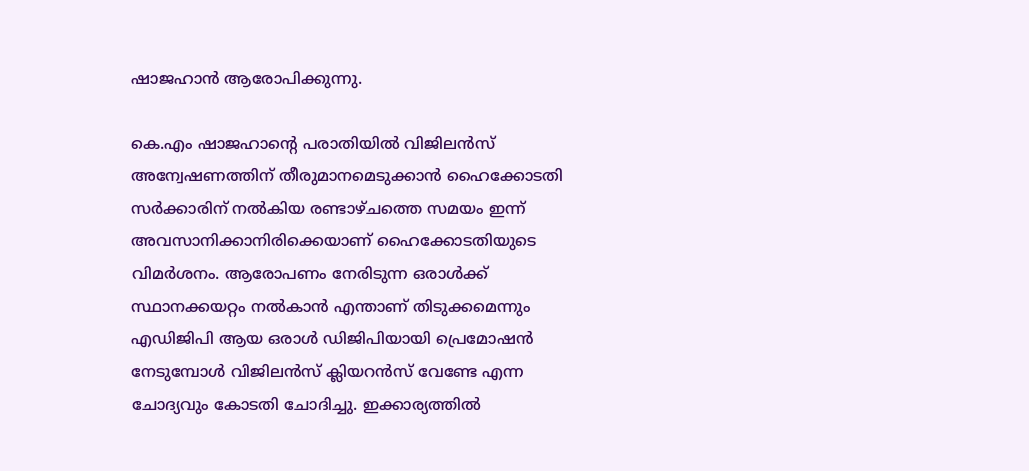ഷാജഹാന്‍ ആരോപിക്കുന്നു.

കെ.എം ഷാജഹാന്റെ പരാതിയില്‍ വിജിലന്‍സ് അന്വേഷണത്തിന് തീരുമാനമെടുക്കാന്‍ ഹൈക്കോടതി സര്‍ക്കാരിന് നല്‍കിയ രണ്ടാഴ്ചത്തെ സമയം ഇന്ന് അവസാനിക്കാനിരിക്കെയാണ് ഹൈക്കോടതിയുടെ വിമര്‍ശനം. ആരോപണം നേരിടുന്ന ഒരാള്‍ക്ക് സ്ഥാനക്കയറ്റം നല്‍കാന്‍ എന്താണ് തിടുക്കമെന്നും എഡിജിപി ആയ ഒരാള്‍ ഡിജിപിയായി പ്രെമോഷന്‍ നേടുമ്പോള്‍ വിജിലന്‍സ് ക്ലിയറന്‍സ് വേണ്ടേ എന്ന ചോദ്യവും കോടതി ചോദിച്ചു. ഇക്കാര്യത്തില്‍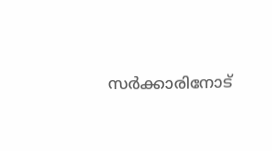സര്‍ക്കാരിനോട്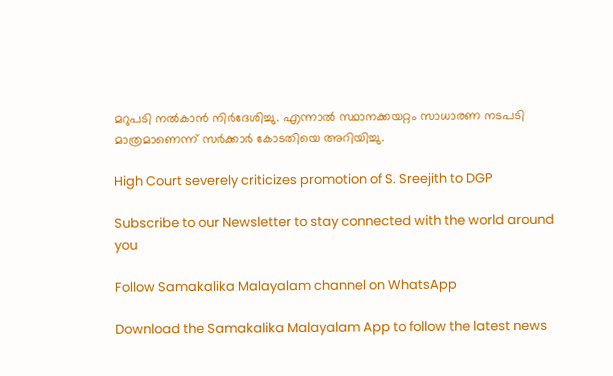മറുപടി നല്‍കാന്‍ നിര്‍ദേശിച്ചു. എന്നാല്‍ സ്ഥാനക്കയറ്റം സാധാരണ നടപടി മാത്രമാണെന്ന് സര്‍ക്കാര്‍ കോടതിയെ അറിയിച്ചു.

High Court severely criticizes promotion of S. Sreejith to DGP

Subscribe to our Newsletter to stay connected with the world around you

Follow Samakalika Malayalam channel on WhatsApp

Download the Samakalika Malayalam App to follow the latest news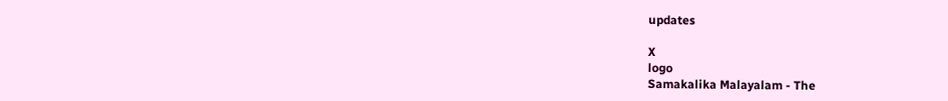updates

X
logo
Samakalika Malayalam - The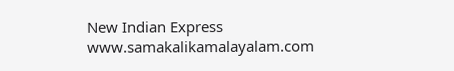New Indian Express
www.samakalikamalayalam.com